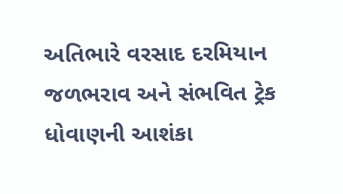અતિભારે વરસાદ દરમિયાન જળભરાવ અને સંભવિત ટ્રેક ધોવાણની આશંકા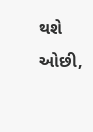થશે ઓછી,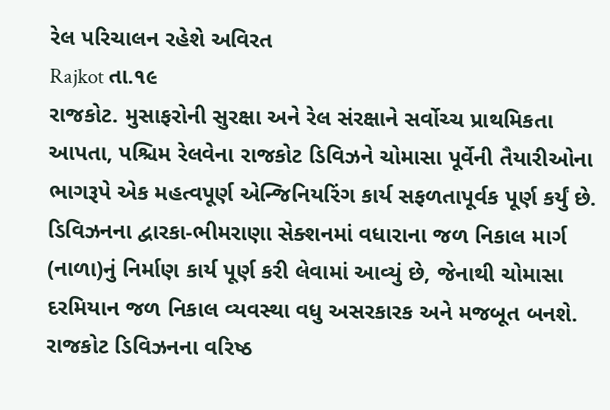રેલ પરિચાલન રહેશે અવિરત
Rajkot તા.૧૯
રાજકોટ. મુસાફરોની સુરક્ષા અને રેલ સંરક્ષાને સર્વોચ્ચ પ્રાથમિકતા આપતા, પશ્ચિમ રેલવેના રાજકોટ ડિવિઝને ચોમાસા પૂર્વેની તૈયારીઓના ભાગરૂપે એક મહત્વપૂર્ણ એન્જિનિયરિંગ કાર્ય સફળતાપૂર્વક પૂર્ણ કર્યું છે. ડિવિઝનના દ્વારકા-ભીમરાણા સેક્શનમાં વધારાના જળ નિકાલ માર્ગ (નાળા)નું નિર્માણ કાર્ય પૂર્ણ કરી લેવામાં આવ્યું છે, જેનાથી ચોમાસા દરમિયાન જળ નિકાલ વ્યવસ્થા વધુ અસરકારક અને મજબૂત બનશે.
રાજકોટ ડિવિઝનના વરિષ્ઠ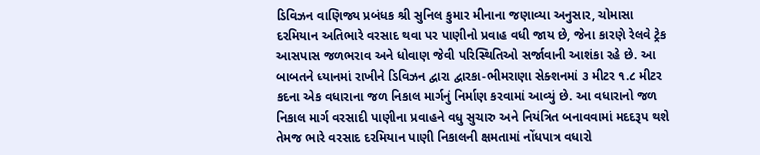ડિવિઝન વાણિજ્ય પ્રબંધક શ્રી સુનિલ કુમાર મીનાના જણાવ્યા અનુસાર, ચોમાસા દરમિયાન અતિભારે વરસાદ થવા પર પાણીનો પ્રવાહ વધી જાય છે, જેના કારણે રેલવે ટ્રેક આસપાસ જળભરાવ અને ધોવાણ જેવી પરિસ્થિતિઓ સર્જાવાની આશંકા રહે છે. આ બાબતને ધ્યાનમાં રાખીને ડિવિઝન દ્વારા દ્વારકા-ભીમરાણા સેક્શનમાં ૩ મીટર ૧.૮ મીટર કદના એક વધારાના જળ નિકાલ માર્ગનું નિર્માણ કરવામાં આવ્યું છે. આ વધારાનો જળ નિકાલ માર્ગ વરસાદી પાણીના પ્રવાહને વધુ સુચારુ અને નિયંત્રિત બનાવવામાં મદદરૂપ થશે તેમજ ભારે વરસાદ દરમિયાન પાણી નિકાલની ક્ષમતામાં નોંધપાત્ર વધારો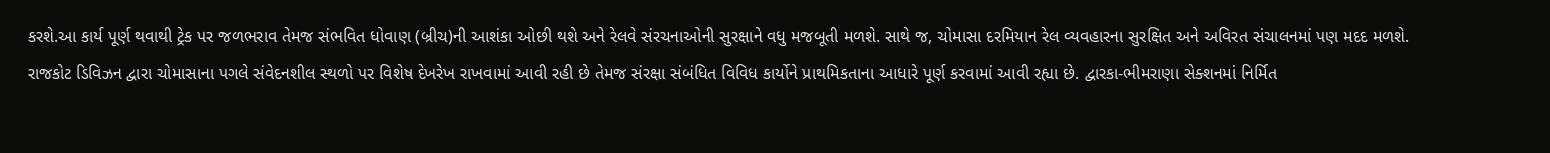કરશે.આ કાર્ય પૂર્ણ થવાથી ટ્રેક પર જળભરાવ તેમજ સંભવિત ધોવાણ (બ્રીચ)ની આશંકા ઓછી થશે અને રેલવે સંરચનાઓની સુરક્ષાને વધુ મજબૂતી મળશે. સાથે જ, ચોમાસા દરમિયાન રેલ વ્યવહારના સુરક્ષિત અને અવિરત સંચાલનમાં પણ મદદ મળશે.
રાજકોટ ડિવિઝન દ્વારા ચોમાસાના પગલે સંવેદનશીલ સ્થળો પર વિશેષ દેખરેખ રાખવામાં આવી રહી છે તેમજ સંરક્ષા સંબંધિત વિવિધ કાર્યોને પ્રાથમિકતાના આધારે પૂર્ણ કરવામાં આવી રહ્યા છે. દ્વારકા-ભીમરાણા સેક્શનમાં નિર્મિત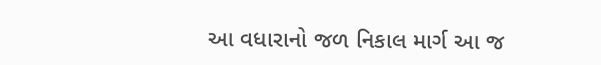આ વધારાનો જળ નિકાલ માર્ગ આ જ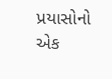પ્રયાસોનો એક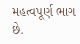મહત્વપૂર્ણ ભાગ છે.